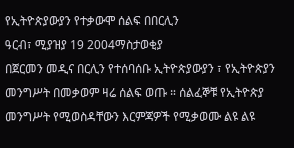የኢትዮጵያውያን የተቃውሞ ሰልፍ በበርሊን
ዓርብ፣ ሚያዝያ 19 2004ማስታወቂያ
በጀርመን መዲና በርሊን የተሰባሰቡ ኢትዮጵያውያን ፣ የኢትዮጵያን መንግሥት በመቃወም ዛሬ ሰልፍ ወጡ ። ሰልፈኞቹ የኢትዮጵያ መንግሥት የሚወስዳቸውን እርምጃዎች የሚቃወሙ ልዩ ልዩ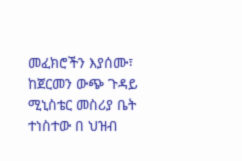መፈክሮችን እያሰሙ፣ ከጀርመን ውጭ ጉዳይ ሚኒስቴር መስሪያ ቤት ተነስተው በ ህዝብ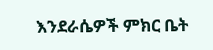እንደራሴዎች ምክር ቤት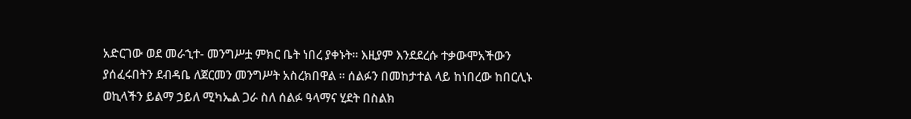አድርገው ወደ መራኂተ- መንግሥቷ ምክር ቤት ነበረ ያቀኑት። እዚያም እንደደረሱ ተቃውሞአችውን ያሰፈሩበትን ደብዳቤ ለጀርመን መንግሥት አስረክበዋል ። ሰልፉን በመከታተል ላይ ከነበረው ከበርሊኑ ወኪላችን ይልማ ኃይለ ሚካኤል ጋራ ስለ ሰልፉ ዓላማና ሂደት በስልክ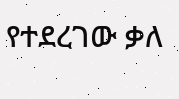የተደረገው ቃለ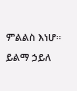ምልልስ እነሆ።
ይልማ ኃይለ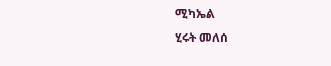ሚካኤል
ሂሩት መለሰ